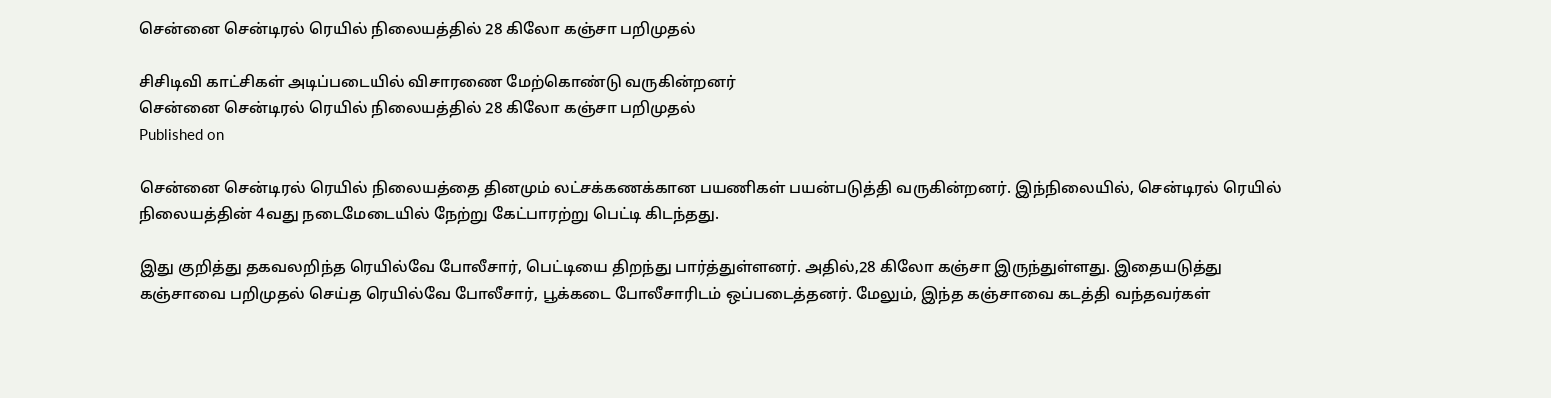சென்னை சென்டிரல் ரெயில் நிலையத்தில் 28 கிலோ கஞ்சா பறிமுதல்

சிசிடிவி காட்சிகள் அடிப்படையில் விசாரணை மேற்கொண்டு வருகின்றனர்
சென்னை சென்டிரல் ரெயில் நிலையத்தில் 28 கிலோ கஞ்சா பறிமுதல்
Published on

சென்னை சென்டிரல் ரெயில் நிலையத்தை தினமும் லட்சக்கணக்கான பயணிகள் பயன்படுத்தி வருகின்றனர். இந்நிலையில், சென்டிரல் ரெயில் நிலையத்தின் 4வது நடைமேடையில் நேற்று கேட்பாரற்று பெட்டி கிடந்தது.

இது குறித்து தகவலறிந்த ரெயில்வே போலீசார், பெட்டியை திறந்து பார்த்துள்ளனர். அதில்,28 கிலோ கஞ்சா இருந்துள்ளது. இதையடுத்து கஞ்சாவை பறிமுதல் செய்த ரெயில்வே போலீசார், பூக்கடை போலீசாரிடம் ஒப்படைத்தனர். மேலும், இந்த கஞ்சாவை கடத்தி வந்தவர்கள்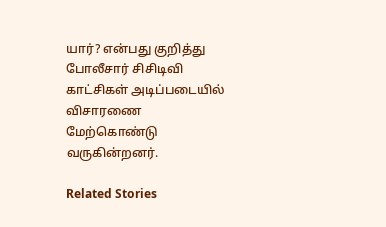யார்? என்பது குறித்து போலீசார் சிசிடிவி காட்சிகள் அடிப்படையில் விசாரணை மேற்கொண்டு வருகின்றனர்.

Related Stories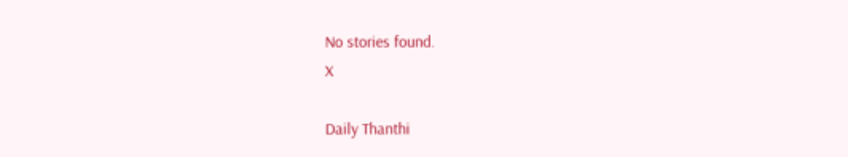No stories found.
X

Daily Thanthi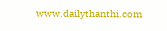www.dailythanthi.com